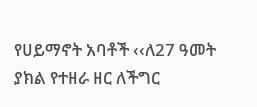የሀይማኖት አባቶች ‹‹ለ27 ዓመት ያክል የተዘራ ዘር ለችግር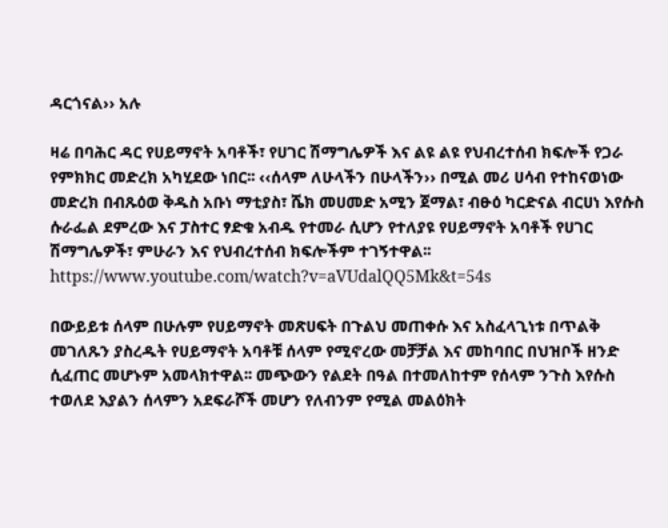ዳርጎናል›› አሉ

ዛሬ በባሕር ዳር የሀይማኖት አባቶች፣ የሀገር ሽማግሌዎች እና ልዩ ልዩ የህብረተሰብ ክፍሎች የጋራ የምክክር መድረክ አካሂደው ነበር፡፡ ‹‹ሰላም ለሁላችን በሁላችን›› በሚል መሪ ሀሳብ የተከናወነው መድረክ በብጹዕወ ቅዱስ አቡነ ማቲያስ፣ ሼክ መሀመድ አሚን ጀማል፣ ብፁዕ ካርድናል ብርሀነ እየሱስ ሱራፌል ደምረው እና ፓስተር ፃድቁ አብዱ የተመራ ሲሆን የተለያዩ የሀይማኖት አባቶች የሀገር ሽማግሌዎች፣ ምሁራን እና የህብረተሰብ ክፍሎችም ተገኝተዋል፡፡
https://www.youtube.com/watch?v=aVUdalQQ5Mk&t=54s

በውይይቱ ሰላም በሁሉም የሀይማኖት መጽሀፍት በጉልህ መጠቀሱ እና አስፈላጊነቱ በጥልቅ መገለጹን ያስረዱት የሀይማኖት አባቶቹ ሰላም የሚኖረው መቻቻል እና መከባበር በህዝቦች ዘንድ ሲፈጠር መሆኑም አመላክተዋል፡፡ መጭውን የልደት በዓል በተመለከተም የሰላም ንጉስ እየሱስ ተወለደ እያልን ሰላምን አደፍራሾች መሆን የለብንም የሚል መልዕክት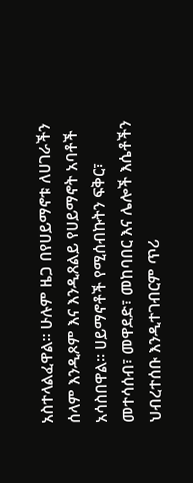አስተላልፈዋል፡፡ ሁሉም ዜጋ በየሀይማኖቱ ለሀገራችን ሰላም እንዲጾም እና እንዲጸልይ የሀይማኖት አባቶች አሳስበዋል፡፡ ሀይማኖቶች የሚሰብኩትን ፍቅር፣ መተሳሰብ፣ መዋደድ፣ መከባበር እና ሌሎች እሴቶችን ህብረተሰቡ እንዲተገብርም ጥሪ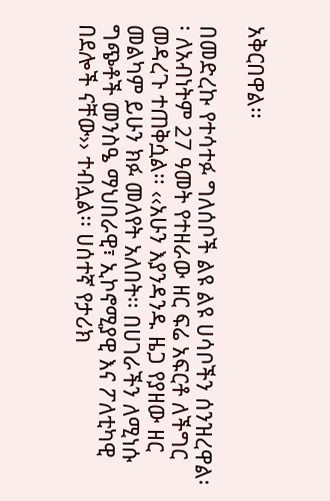አቅርበዋል፡፡

በመድረኩ የተሳተፉ ግለሰቦች ልዩ ልዩ ሀሳቦችን ሰንዝረዋል፡፡ ለአብነትም 27 ዓመት የተዘራው ዘር ፍሬ አፍርቶ ለችግር መዳረጉ ተጠቅሷል፡፡ ‹‹አሁን እያንዳንዱ ዜጋ የያዘው ዘር መልካም ይሁን ክፉ መለየት አለበት፡፡ በሀገራችን ለሚነሱ ግጭቶች መንስዔ ማህበራዊ፣ ኢኮኖሚያዊ እና ፖለቲካዊ በደሎች ናቸው›› ተብሏል፡፡ ሀሰተኛ የታሪክ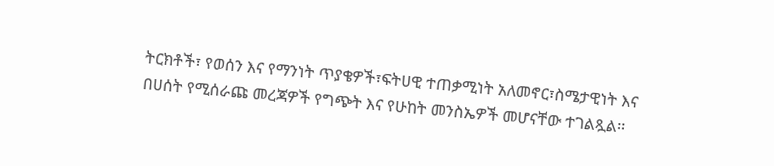ትርክቶች፣ የወሰን እና የማንነት ጥያቄዎች፣ፍትሀዊ ተጠቃሚነት አለመኖር፣ስሜታዊነት እና በሀሰት የሚሰራጩ መረጃዎች የግጭት እና የሁከት መንስኤዎች መሆናቸው ተገልጿል፡፡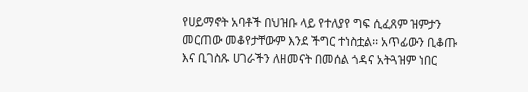የሀይማኖት አባቶች በህዝቡ ላይ የተለያየ ግፍ ሲፈጸም ዝምታን መርጠው መቆየታቸውም እንደ ችግር ተነስቷል፡፡ አጥፊውን ቢቆጡ እና ቢገስጹ ሀገራችን ለዘመናት በመሰል ጎዳና አትጓዝም ነበር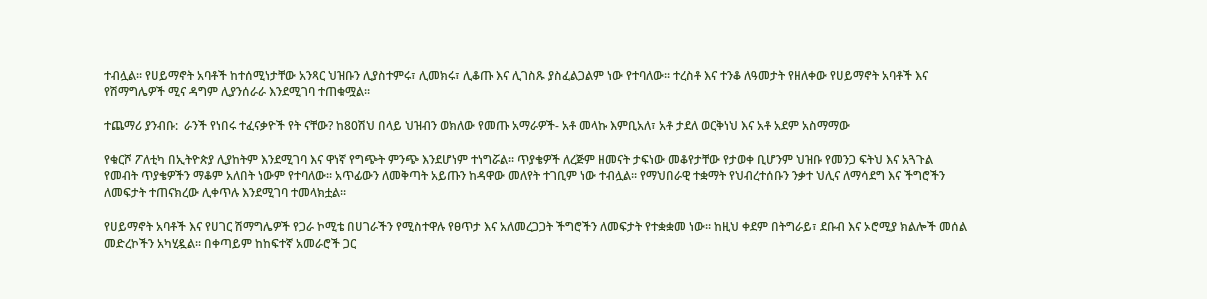ተብሏል፡፡ የሀይማኖት አባቶች ከተሰሚነታቸው አንጻር ህዝቡን ሊያስተምሩ፣ ሊመክሩ፣ ሊቆጡ እና ሊገስጹ ያስፈልጋልም ነው የተባለው፡፡ ተረስቶ እና ተንቆ ለዓመታት የዘለቀው የሀይማኖት አባቶች እና የሽማግሌዎች ሚና ዳግም ሊያንሰራራ እንደሚገባ ተጠቁሟል፡፡

ተጨማሪ ያንብቡ:  ራንች የነበሩ ተፈናቃዮች የት ናቸው? ከ80ሽህ በላይ ህዝብን ወክለው የመጡ አማራዎች- አቶ መላኩ እምቢአለ፣ አቶ ታደለ ወርቅነህ እና አቶ አደም አስማማው

የቁርሾ ፖለቲካ በኢትዮጵያ ሊያከትም እንደሚገባ እና ዋነኛ የግጭት ምንጭ እንደሆነም ተነግሯል፡፡ ጥያቄዎች ለረጅም ዘመናት ታፍነው መቆየታቸው የታወቀ ቢሆንም ህዝቡ የመንጋ ፍትህ እና አጓጉል የመብት ጥያቄዎችን ማቆም አለበት ነውም የተባለው፡፡ አጥፊውን ለመቅጣት አይጡን ከዳዋው መለየት ተገቢም ነው ተብሏል፡፡ የማህበራዊ ተቋማት የህብረተሰቡን ንቃተ ህሊና ለማሳደግ እና ችግሮችን ለመፍታት ተጠናክረው ሊቀጥሉ እንደሚገባ ተመላክቷል፡፡

የሀይማኖት አባቶች እና የሀገር ሽማግሌዎች የጋራ ኮሚቴ በሀገራችን የሚስተዋሉ የፀጥታ እና አለመረጋጋት ችግሮችን ለመፍታት የተቋቋመ ነው፡፡ ከዚህ ቀደም በትግራይ፣ ደቡብ እና ኦሮሚያ ክልሎች መሰል መድረኮችን አካሂዷል፡፡ በቀጣይም ከከፍተኛ አመራሮች ጋር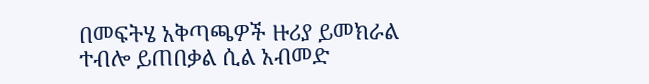በመፍትሄ አቅጣጫዎች ዙሪያ ይመክራል ተብሎ ይጠበቃል ሲል አብመድ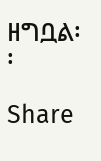ዘግቧል፡፡

Share